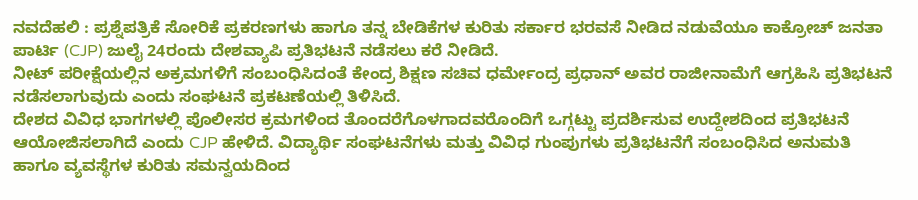ನವದೆಹಲಿ : ಪ್ರಶ್ನೆಪತ್ರಿಕೆ ಸೋರಿಕೆ ಪ್ರಕರಣಗಳು ಹಾಗೂ ತನ್ನ ಬೇಡಿಕೆಗಳ ಕುರಿತು ಸರ್ಕಾರ ಭರವಸೆ ನೀಡಿದ ನಡುವೆಯೂ ಕಾಕ್ರೋಚ್ ಜನತಾ ಪಾರ್ಟಿ (CJP) ಜುಲೈ 24ರಂದು ದೇಶವ್ಯಾಪಿ ಪ್ರತಿಭಟನೆ ನಡೆಸಲು ಕರೆ ನೀಡಿದೆ.
ನೀಟ್ ಪರೀಕ್ಷೆಯಲ್ಲಿನ ಅಕ್ರಮಗಳಿಗೆ ಸಂಬಂಧಿಸಿದಂತೆ ಕೇಂದ್ರ ಶಿಕ್ಷಣ ಸಚಿವ ಧರ್ಮೇಂದ್ರ ಪ್ರಧಾನ್ ಅವರ ರಾಜೀನಾಮೆಗೆ ಆಗ್ರಹಿಸಿ ಪ್ರತಿಭಟನೆ ನಡೆಸಲಾಗುವುದು ಎಂದು ಸಂಘಟನೆ ಪ್ರಕಟಣೆಯಲ್ಲಿ ತಿಳಿಸಿದೆ.
ದೇಶದ ವಿವಿಧ ಭಾಗಗಳಲ್ಲಿ ಪೊಲೀಸರ ಕ್ರಮಗಳಿಂದ ತೊಂದರೆಗೊಳಗಾದವರೊಂದಿಗೆ ಒಗ್ಗಟ್ಟು ಪ್ರದರ್ಶಿಸುವ ಉದ್ದೇಶದಿಂದ ಪ್ರತಿಭಟನೆ ಆಯೋಜಿಸಲಾಗಿದೆ ಎಂದು CJP ಹೇಳಿದೆ. ವಿದ್ಯಾರ್ಥಿ ಸಂಘಟನೆಗಳು ಮತ್ತು ವಿವಿಧ ಗುಂಪುಗಳು ಪ್ರತಿಭಟನೆಗೆ ಸಂಬಂಧಿಸಿದ ಅನುಮತಿ ಹಾಗೂ ವ್ಯವಸ್ಥೆಗಳ ಕುರಿತು ಸಮನ್ವಯದಿಂದ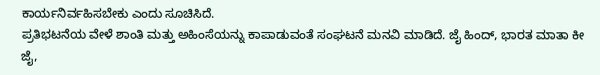ಕಾರ್ಯನಿರ್ವಹಿಸಬೇಕು ಎಂದು ಸೂಚಿಸಿದೆ.
ಪ್ರತಿಭಟನೆಯ ವೇಳೆ ಶಾಂತಿ ಮತ್ತು ಅಹಿಂಸೆಯನ್ನು ಕಾಪಾಡುವಂತೆ ಸಂಘಟನೆ ಮನವಿ ಮಾಡಿದೆ. ಜೈ ಹಿಂದ್, ಭಾರತ ಮಾತಾ ಕೀ ಜೈ,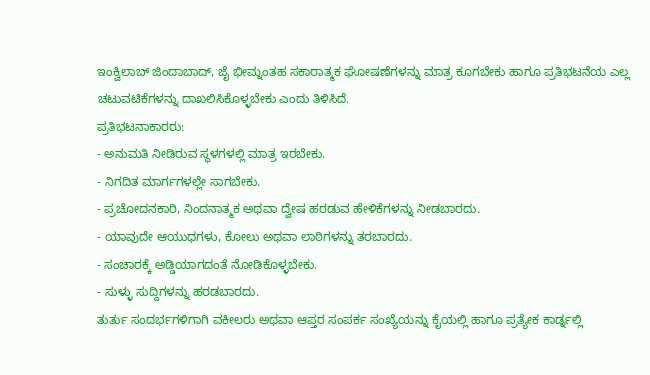ಇಂಕ್ವಿಲಾಬ್ ಜಿಂದಾಬಾದ್, ಜೈ ಭೀಮ್ನಂತಹ ಸಕಾರಾತ್ಮಕ ಘೋಷಣೆಗಳನ್ನು ಮಾತ್ರ ಕೂಗಬೇಕು ಹಾಗೂ ಪ್ರತಿಭಟನೆಯ ಎಲ್ಲ ಚಟುವಟಿಕೆಗಳನ್ನು ದಾಖಲಿಸಿಕೊಳ್ಳಬೇಕು ಎಂದು ತಿಳಿಸಿದೆ.
ಪ್ರತಿಭಟನಾಕಾರರು:
- ಅನುಮತಿ ನೀಡಿರುವ ಸ್ಥಳಗಳಲ್ಲಿ ಮಾತ್ರ ಇರಬೇಕು.
- ನಿಗದಿತ ಮಾರ್ಗಗಳಲ್ಲೇ ಸಾಗಬೇಕು.
- ಪ್ರಚೋದನಕಾರಿ, ನಿಂದನಾತ್ಮಕ ಅಥವಾ ದ್ವೇಷ ಹರಡುವ ಹೇಳಿಕೆಗಳನ್ನು ನೀಡಬಾರದು.
- ಯಾವುದೇ ಆಯುಧಗಳು, ಕೋಲು ಅಥವಾ ಲಾಠಿಗಳನ್ನು ತರಬಾರದು.
- ಸಂಚಾರಕ್ಕೆ ಅಡ್ಡಿಯಾಗದಂತೆ ನೋಡಿಕೊಳ್ಳಬೇಕು.
- ಸುಳ್ಳು ಸುದ್ದಿಗಳನ್ನು ಹರಡಬಾರದು.
ತುರ್ತು ಸಂದರ್ಭಗಳಿಗಾಗಿ ವಕೀಲರು ಅಥವಾ ಆಪ್ತರ ಸಂಪರ್ಕ ಸಂಖ್ಯೆಯನ್ನು ಕೈಯಲ್ಲಿ ಹಾಗೂ ಪ್ರತ್ಯೇಕ ಕಾರ್ಡ್ನಲ್ಲಿ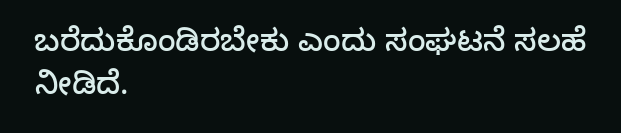ಬರೆದುಕೊಂಡಿರಬೇಕು ಎಂದು ಸಂಘಟನೆ ಸಲಹೆ ನೀಡಿದೆ.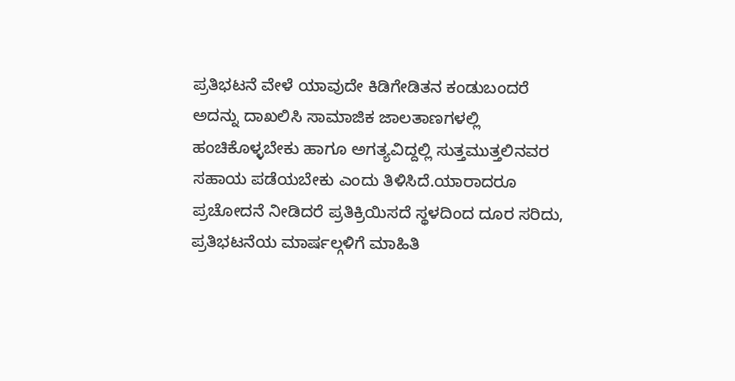ಪ್ರತಿಭಟನೆ ವೇಳೆ ಯಾವುದೇ ಕಿಡಿಗೇಡಿತನ ಕಂಡುಬಂದರೆ ಅದನ್ನು ದಾಖಲಿಸಿ ಸಾಮಾಜಿಕ ಜಾಲತಾಣಗಳಲ್ಲಿ ಹಂಚಿಕೊಳ್ಳಬೇಕು ಹಾಗೂ ಅಗತ್ಯವಿದ್ದಲ್ಲಿ ಸುತ್ತಮುತ್ತಲಿನವರ ಸಹಾಯ ಪಡೆಯಬೇಕು ಎಂದು ತಿಳಿಸಿದೆ.ಯಾರಾದರೂ ಪ್ರಚೋದನೆ ನೀಡಿದರೆ ಪ್ರತಿಕ್ರಿಯಿಸದೆ ಸ್ಥಳದಿಂದ ದೂರ ಸರಿದು, ಪ್ರತಿಭಟನೆಯ ಮಾರ್ಷಲ್ಗಳಿಗೆ ಮಾಹಿತಿ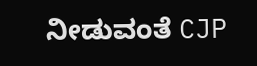ನೀಡುವಂತೆ CJP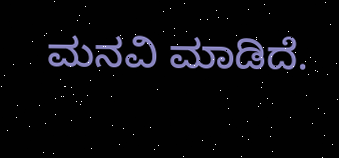ಮನವಿ ಮಾಡಿದೆ.